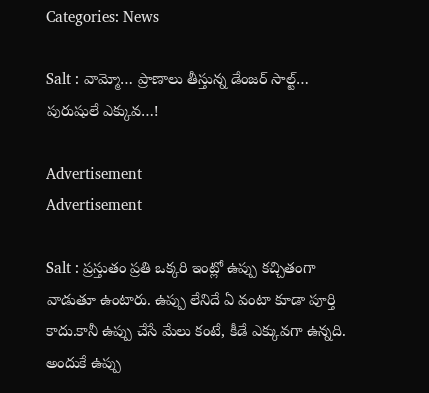Categories: News

Salt : వామ్మో… ప్రాణాలు తీస్తున్న డేంజర్ సాల్ట్… పురుషులే ఎక్కువ…!

Advertisement
Advertisement

Salt : ప్రస్తుతం ప్రతి ఒక్కరి ఇంట్లో ఉప్పు కచ్చితంగా వాడుతూ ఉంటారు. ఉప్పు లేనిదే ఏ వంటా కూడా పూర్తి కాదు.కానీ ఉప్పు చేసే మేలు కంటే, కీడే ఎక్కువగా ఉన్నది. అందుకే ఉప్పు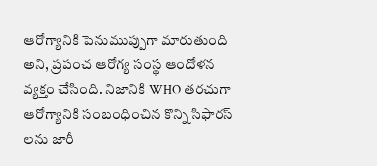ఆరోగ్యానికి పెనుముప్పుగా మారుతుంది అని, ప్రపంచ ఆరోగ్య సంస్థ ఆందోళన వ్యక్తం చేసింది. నిజానికి WHO తరచుగా ఆరోగ్యానికి సంబంధించిన కొన్ని సిఫారస్ లను జారీ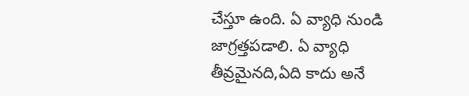చేస్తూ ఉంది. ఏ వ్యాధి నుండి జాగ్రత్తపడాలి. ఏ వ్యాధి తీవ్రమైనది,ఏది కాదు అనే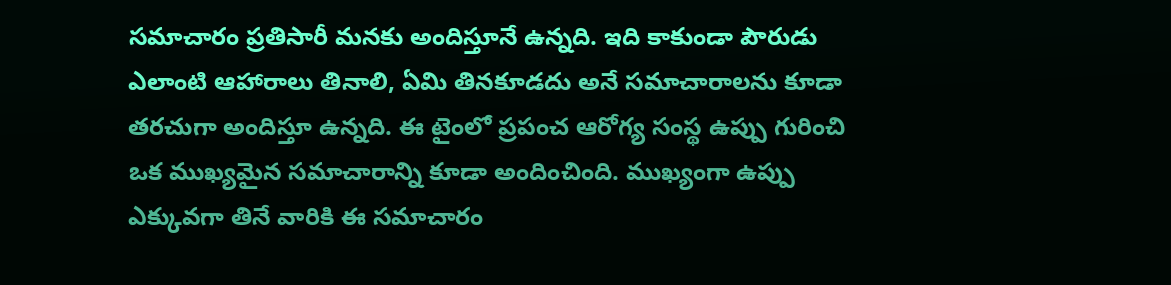సమాచారం ప్రతిసారీ మనకు అందిస్తూనే ఉన్నది. ఇది కాకుండా పౌరుడు ఎలాంటి ఆహారాలు తినాలి, ఏమి తినకూడదు అనే సమాచారాలను కూడా తరచుగా అందిస్తూ ఉన్నది. ఈ టైంలో ప్రపంచ ఆరోగ్య సంస్థ ఉప్పు గురించి ఒక ముఖ్యమైన సమాచారాన్ని కూడా అందించింది. ముఖ్యంగా ఉప్పు ఎక్కువగా తినే వారికి ఈ సమాచారం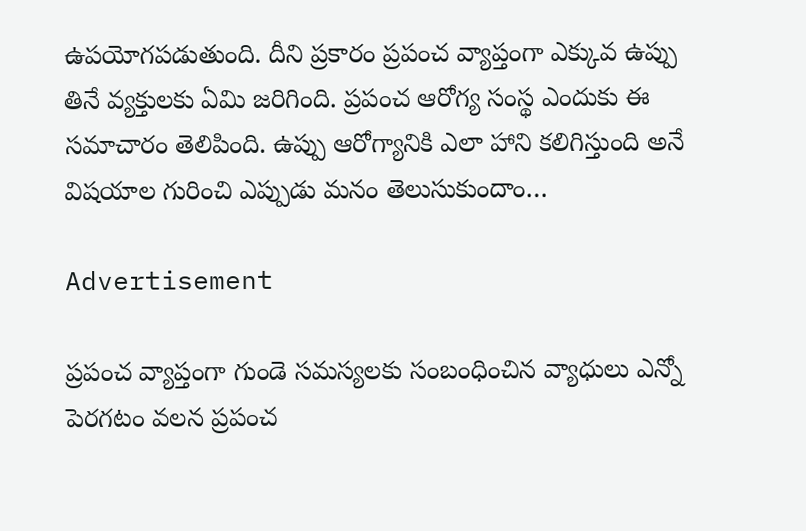ఉపయోగపడుతుంది. దీని ప్రకారం ప్రపంచ వ్యాప్తంగా ఎక్కువ ఉప్పు తినే వ్యక్తులకు ఏమి జరిగింది. ప్రపంచ ఆరోగ్య సంస్థ ఎందుకు ఈ సమాచారం తెలిపింది. ఉప్పు ఆరోగ్యానికి ఎలా హాని కలిగిస్తుంది అనే విషయాల గురించి ఎప్పుడు మనం తెలుసుకుందాం…

Advertisement

ప్రపంచ వ్యాప్తంగా గుండె సమస్యలకు సంబంధించిన వ్యాధులు ఎన్నో పెరగటం వలన ప్రపంచ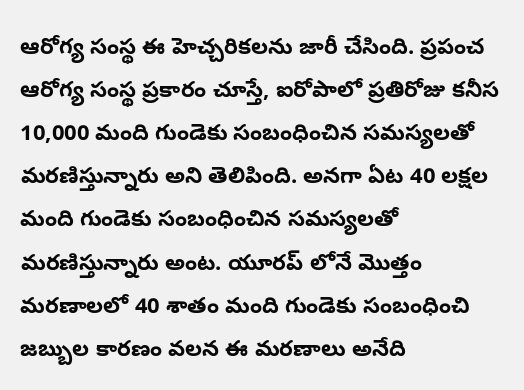ఆరోగ్య సంస్థ ఈ హెచ్చరికలను జారీ చేసింది. ప్రపంచ ఆరోగ్య సంస్థ ప్రకారం చూస్తే, ఐరోపాలో ప్రతిరోజు కనీస 10,000 మంది గుండెకు సంబంధించిన సమస్యలతో మరణిస్తున్నారు అని తెలిపింది. అనగా ఏట 40 లక్షల మంది గుండెకు సంబంధించిన సమస్యలతో మరణిస్తున్నారు అంట. యూరప్ లోనే మొత్తం మరణాలలో 40 శాతం మంది గుండెకు సంబంధించి జబ్బుల కారణం వలన ఈ మరణాలు అనేది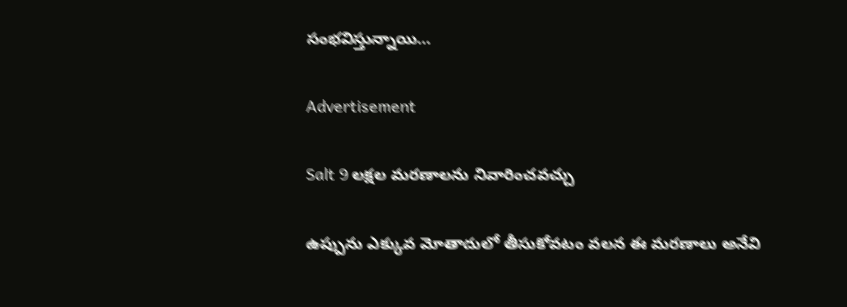సంభవిస్తున్నాయి…

Advertisement

Salt 9 లక్షల మరణాలను నివారించవచ్చు

ఉప్పును ఎక్కువ మోతాదులో తీసుకోవటం వలన ఈ మరణాలు అనేవి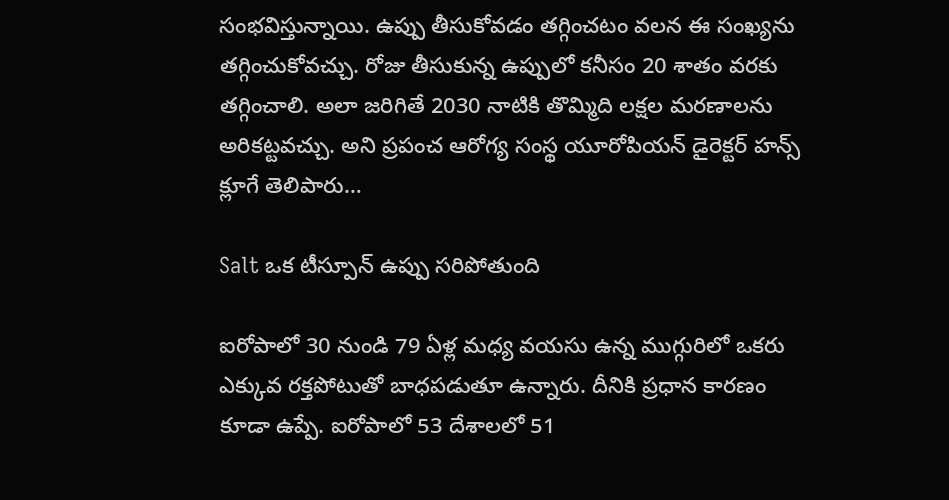సంభవిస్తున్నాయి. ఉప్పు తీసుకోవడం తగ్గించటం వలన ఈ సంఖ్యను తగ్గించుకోవచ్చు. రోజు తీసుకున్న ఉప్పులో కనీసం 20 శాతం వరకు తగ్గించాలి. అలా జరిగితే 2030 నాటికి తొమ్మిది లక్షల మరణాలను అరికట్టవచ్చు. అని ప్రపంచ ఆరోగ్య సంస్థ యూరోపియన్ డైరెక్టర్ హన్స్ క్లూగే తెలిపారు…

Salt ఒక టీస్పూన్ ఉప్పు సరిపోతుంది

ఐరోపాలో 30 నుండి 79 ఏళ్ల మధ్య వయసు ఉన్న ముగ్గురిలో ఒకరు ఎక్కువ రక్తపోటుతో బాధపడుతూ ఉన్నారు. దీనికి ప్రధాన కారణం కూడా ఉప్పే. ఐరోపాలో 53 దేశాలలో 51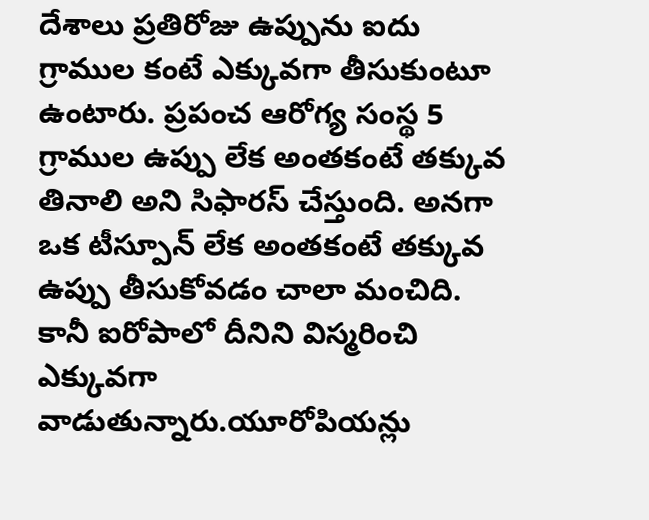దేశాలు ప్రతిరోజు ఉప్పును ఐదు గ్రాముల కంటే ఎక్కువగా తీసుకుంటూ ఉంటారు. ప్రపంచ ఆరోగ్య సంస్థ 5 గ్రాముల ఉప్పు లేక అంతకంటే తక్కువ తినాలి అని సిఫారస్ చేస్తుంది. అనగా ఒక టీస్పూన్ లేక అంతకంటే తక్కువ ఉప్పు తీసుకోవడం చాలా మంచిది. కానీ ఐరోపాలో దీనిని విస్మరించి ఎక్కువగా వాడుతున్నారు.యూరోపియన్లు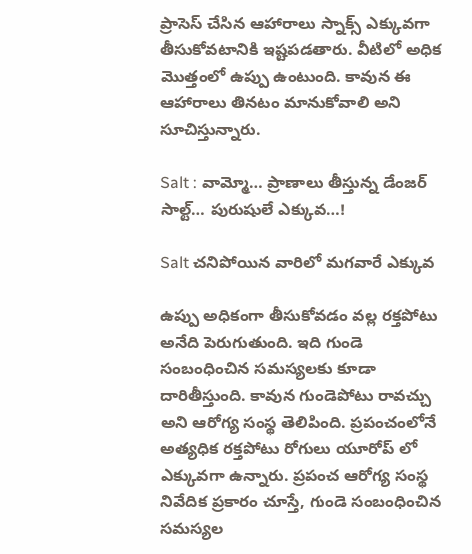ప్రాసెస్ చేసిన ఆహారాలు స్నాక్స్ ఎక్కువగా తీసుకోవటానికి ఇష్టపడతారు. వీటిలో అధిక మొత్తంలో ఉప్పు ఉంటుంది. కావున ఈ ఆహారాలు తినటం మానుకోవాలి అని సూచిస్తున్నారు.

Salt : వామ్మో… ప్రాణాలు తీస్తున్న డేంజర్ సాల్ట్… పురుషులే ఎక్కువ…!

Salt చనిపోయిన వారిలో మగవారే ఎక్కువ

ఉప్పు అధికంగా తీసుకోవడం వల్ల రక్తపోటు అనేది పెరుగుతుంది. ఇది గుండె సంబంధించిన సమస్యలకు కూడా దారితీస్తుంది. కావున గుండెపోటు రావచ్చు అని ఆరోగ్య సంస్థ తెలిపింది. ప్రపంచంలోనే అత్యధిక రక్తపోటు రోగులు యూరోప్ లో ఎక్కువగా ఉన్నారు. ప్రపంచ ఆరోగ్య సంస్థ నివేదిక ప్రకారం చూస్తే, గుండె సంబంధించిన సమస్యల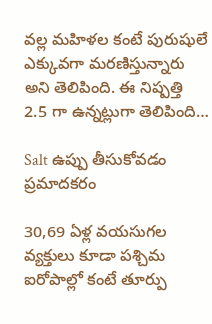వల్ల మహిళల కంటే పురుషులే ఎక్కువగా మరణిస్తున్నారు అని తెలిపింది. ఈ నిష్పత్తి 2.5 గా ఉన్నట్లుగా తెలిపింది…

Salt ఉప్పు తీసుకోవడం ప్రమాదకరం

30,69 ఏళ్ల వయసుగల వ్యక్తులు కూడా పశ్చిమ ఐరోపాల్లో కంటే తూర్పు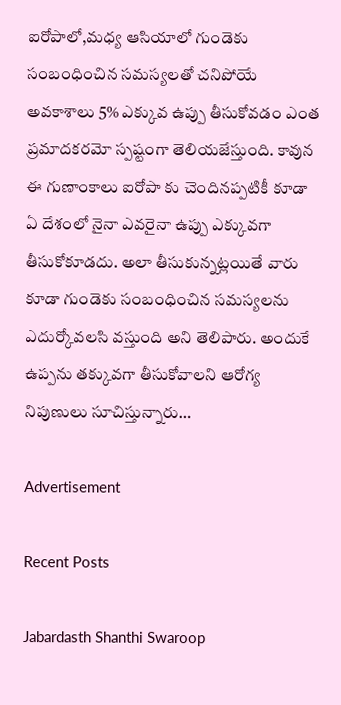ఐరోపాలో,మధ్య ఆసియాలో గుండెకు సంబంధించిన సమస్యలతో చనిపోయే అవకాశాలు 5% ఎక్కువ ఉప్పు తీసుకోవడం ఎంత ప్రమాదకరమో స్పష్టంగా తెలియజేస్తుంది. కావున ఈ గుణాంకాలు ఐరోపా కు చెందినప్పటికీ కూడా ఏ దేశంలో నైనా ఎవరైనా ఉప్పు ఎక్కువగా తీసుకోకూడదు. అలా తీసుకున్నట్లయితే వారు కూడా గుండెకు సంబంధించిన సమస్యలను ఎదుర్కోవలసి వస్తుంది అని తెలిపారు. అందుకే ఉప్పను తక్కువగా తీసుకోవాలని ఆరోగ్య నిపుణులు సూచిస్తున్నారు…

Advertisement

Recent Posts

Jabardasth Shanthi Swaroop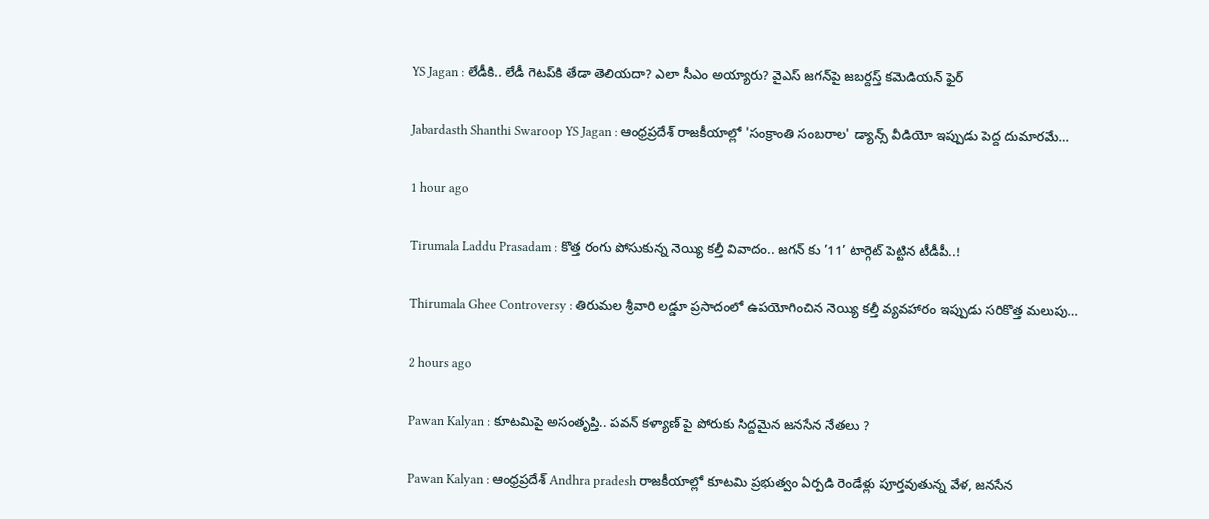YS Jagan : లేడీకి.. లేడీ గెటప్‌కి తేడా తెలియదా? ఎలా సీఎం అయ్యారు? వైఎస్ జగన్‌పై జబర్దస్త్ కమెడియన్ ఫైర్

Jabardasth Shanthi Swaroop YS Jagan : ఆంధ్రప్రదేశ్ రాజకీయాల్లో 'సంక్రాంతి సంబరాల' డ్యాన్స్ వీడియో ఇప్పుడు పెద్ద దుమారమే…

1 hour ago

Tirumala Laddu Prasadam : కొత్త రంగు పోసుకున్న నెయ్యి కల్తీ వివాదం.. జగన్ కు ’11’ టార్గెట్ పెట్టిన టీడీపీ..!

Thirumala Ghee Controversy : తిరుమల శ్రీవారి లడ్డూ ప్రసాదంలో ఉపయోగించిన నెయ్యి కల్తీ వ్యవహారం ఇప్పుడు సరికొత్త మలుపు…

2 hours ago

Pawan Kalyan : కూటమిపై అసంతృప్తి.. పవన్ కళ్యాణ్ పై పోరుకు సిద్దమైన జనసేన నేతలు ?

Pawan Kalyan : ఆంధ్రప్రదేశ్ Andhra pradesh రాజకీయాల్లో కూటమి ప్రభుత్వం ఏర్పడి రెండేళ్లు పూర్తవుతున్న వేళ, జనసేన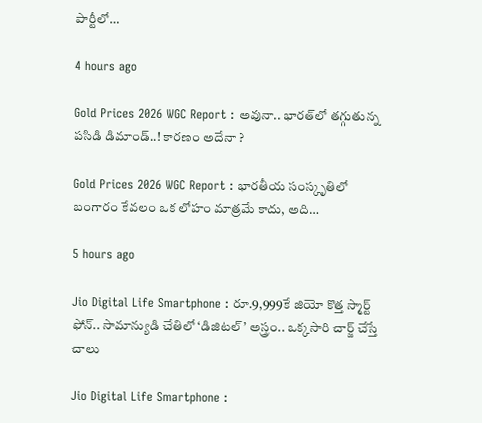పార్టీలో…

4 hours ago

Gold Prices 2026 WGC Report : అవునా.. భారత్‌లో తగ్గుతున్న పసిడి డిమాండ్..! కారణం అదేనా ?

Gold Prices 2026 WGC Report : భారతీయ సంస్కృతిలో బంగారం కేవలం ఒక లోహం మాత్రమే కాదు, అది…

5 hours ago

Jio Digital Life Smartphone : రూ.9,999కే జియో కొత్త స్మార్ట్ ఫోన్.. సామాన్యుడి చేతిలో ‘డిజిటల్’ అస్త్రం.. ఒక్కసారి చార్జ్ చేస్తే చాలు

Jio Digital Life Smartphone :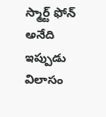స్మార్ట్ ఫోన్ అనేది ఇప్పుడు విలాసం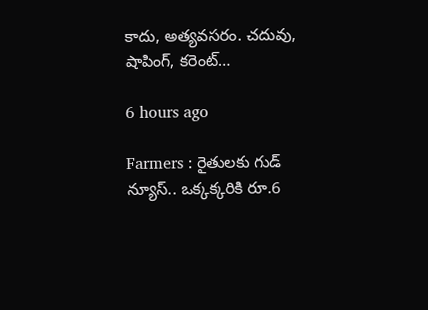కాదు, అత్యవసరం. చదువు, షాపింగ్, కరెంట్…

6 hours ago

Farmers : రైతులకు గుడ్ న్యూస్.. ఒక్కక్కరికి రూ.6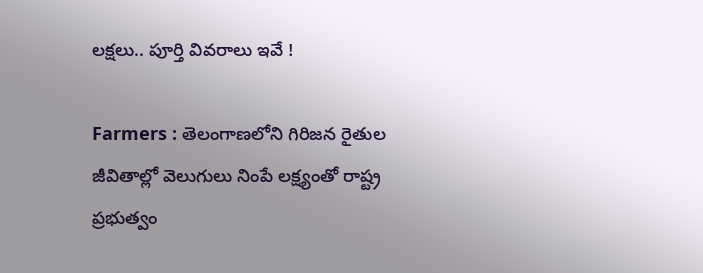లక్షలు.. పూర్తి వివరాలు ఇవే !

Farmers : తెలంగాణలోని గిరిజన రైతుల జీవితాల్లో వెలుగులు నింపే లక్ష్యంతో రాష్ట్ర ప్రభుత్వం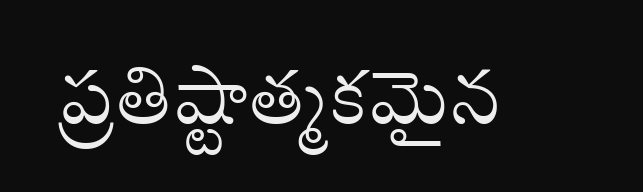ప్రతిష్టాత్మకమైన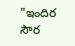"ఇందిర సౌర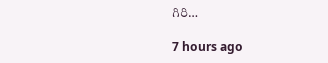గిరి…

7 hours ago